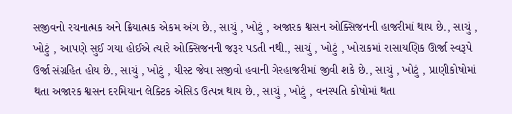સજીવનો રચનાત્મક અને ક્રિયાત્મક એકમ અંગ છે., સાચું , ખોટું , અજારક શ્વસન ઓક્સિજનની હાજરીમાં થાય છે., સાચું , ખોટું , આપણે સુઈ ગયા હોઈએ ત્યારે ઓક્સિજનની જરૂર પડતી નથી., સાચું , ખોટું , ખોરાકમાં રાસાયણિક ઊર્જા સ્વરૂપે ઉર્જા સંગ્રહિત હોય છે., સાચું , ખોટું , યીસ્ટ જેવા સજીવો હવાની ગેરહાજરીમાં જીવી શકે છે., સાચું , ખોટું , પ્રાણીકોષોમાં થતા અજારક શ્વસન દરમિયાન લેક્ટિક એસિડ ઉત્પન્ન થાય છે., સાચું , ખોટું , વનસ્પતિ કોષોમાં થતા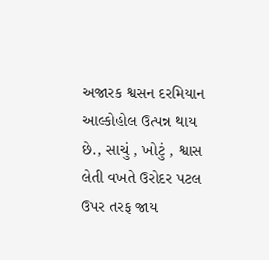અજારક શ્વસન દરમિયાન આલ્કોહોલ ઉત્પન્ન થાય છે., સાચું , ખોટું , શ્વાસ લેતી વખતે ઉરોદર પટલ ઉપર તરફ જાય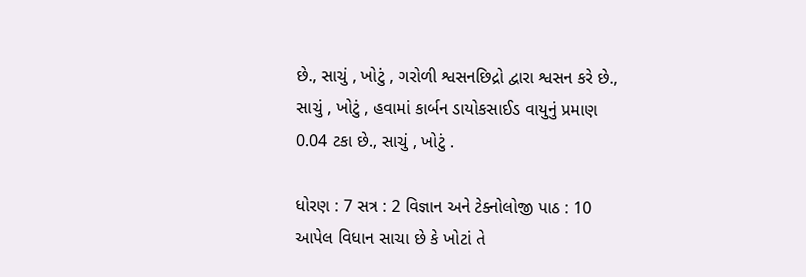છે., સાચું , ખોટું , ગરોળી શ્વસનછિદ્રો દ્વારા શ્વસન કરે છે., સાચું , ખોટું , હવામાં કાર્બન ડાયોકસાઈડ વાયુનું પ્રમાણ 0.04 ટકા છે., સાચું , ખોટું .

ધોરણ : 7 સત્ર : 2 વિજ્ઞાન અને ટેક્નોલોજી પાઠ : 10 આપેલ વિધાન સાચા છે કે ખોટાં તે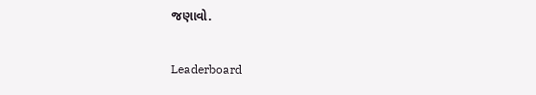જણાવો.

Leaderboard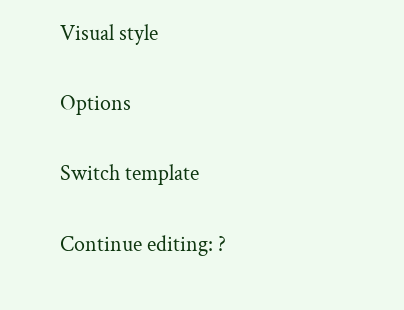Visual style

Options

Switch template

Continue editing: ?